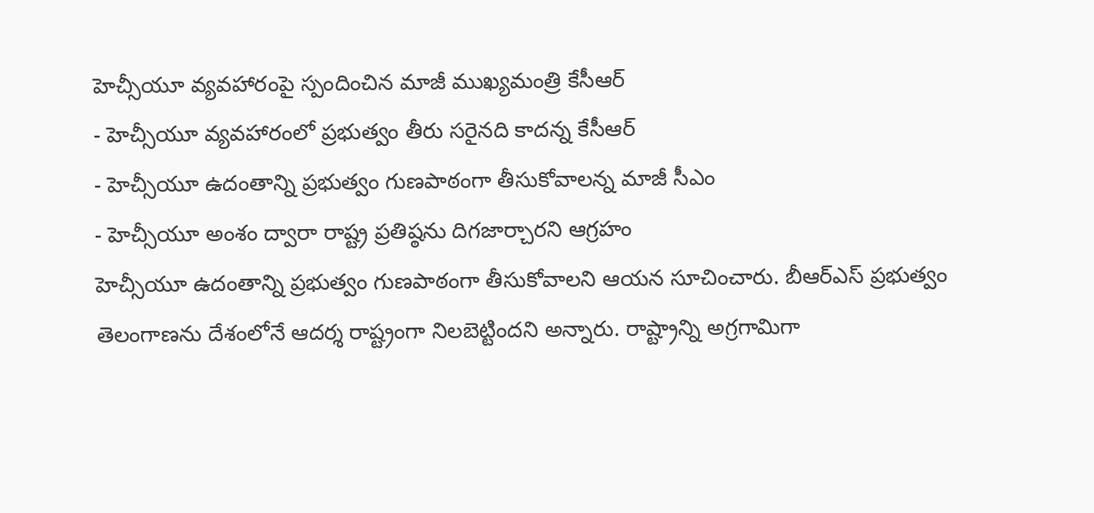హెచ్సీయూ వ్యవహారంపై స్పందించిన మాజీ ముఖ్యమంత్రి కేసీఆర్
- హెచ్సీయూ వ్యవహారంలో ప్రభుత్వం తీరు సరైనది కాదన్న కేసీఆర్
- హెచ్సీయూ ఉదంతాన్ని ప్రభుత్వం గుణపాఠంగా తీసుకోవాలన్న మాజీ సీఎం
- హెచ్సీయూ అంశం ద్వారా రాష్ట్ర ప్రతిష్ఠను దిగజార్చారని ఆగ్రహం
హెచ్సీయూ ఉదంతాన్ని ప్రభుత్వం గుణపాఠంగా తీసుకోవాలని ఆయన సూచించారు. బీఆర్ఎస్ ప్రభుత్వం తెలంగాణను దేశంలోనే ఆదర్శ రాష్ట్రంగా నిలబెట్టిందని అన్నారు. రాష్ట్రాన్ని అగ్రగామిగా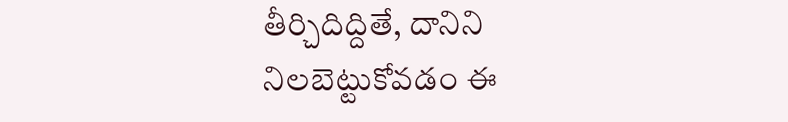తీర్చిదిద్దితే, దానిని నిలబెట్టుకోవడం ఈ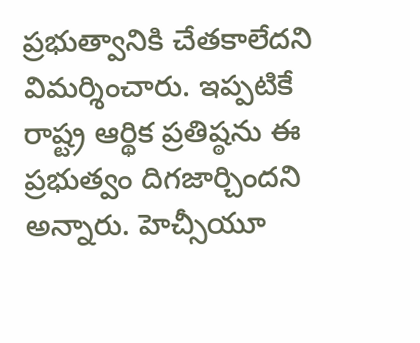ప్రభుత్వానికి చేతకాలేదని విమర్శించారు. ఇప్పటికే రాష్ట్ర ఆర్థిక ప్రతిష్ఠను ఈ ప్రభుత్వం దిగజార్చిందని అన్నారు. హెచ్సీయూ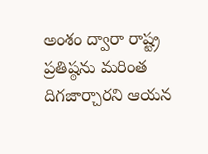అంశం ద్వారా రాష్ట్ర ప్రతిష్ఠను మరింత దిగజార్చారని ఆయన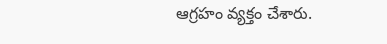ఆగ్రహం వ్యక్తం చేశారు.